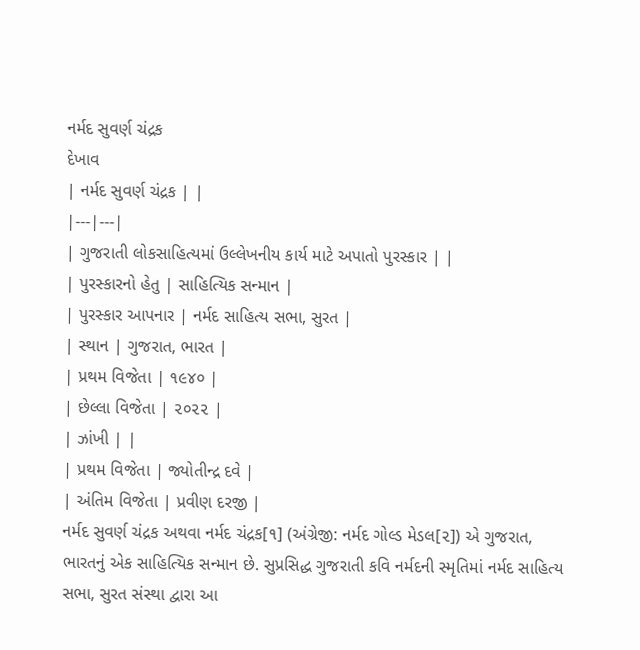નર્મદ સુવર્ણ ચંદ્રક
દેખાવ
| નર્મદ સુવર્ણ ચંદ્રક | |
|---|---|
| ગુજરાતી લોકસાહિત્યમાં ઉલ્લેખનીય કાર્ય માટે અપાતો પુરસ્કાર | |
| પુરસ્કારનો હેતુ | સાહિત્યિક સન્માન |
| પુરસ્કાર આપનાર | નર્મદ સાહિત્ય સભા, સુરત |
| સ્થાન | ગુજરાત, ભારત |
| પ્રથમ વિજેતા | ૧૯૪૦ |
| છેલ્લા વિજેતા | ૨૦૨૨ |
| ઝાંખી | |
| પ્રથમ વિજેતા | જ્યોતીન્દ્ર દવે |
| અંતિમ વિજેતા | પ્રવીણ દરજી |
નર્મદ સુવર્ણ ચંદ્રક અથવા નર્મદ ચંદ્રક[૧] (અંગ્રેજી: નર્મદ ગોલ્ડ મેડલ[૨]) એ ગુજરાત, ભારતનું એક સાહિત્યિક સન્માન છે. સુપ્રસિદ્ધ ગુજરાતી કવિ નર્મદની સ્મૃતિમાં નર્મદ સાહિત્ય સભા, સુરત સંસ્થા દ્વારા આ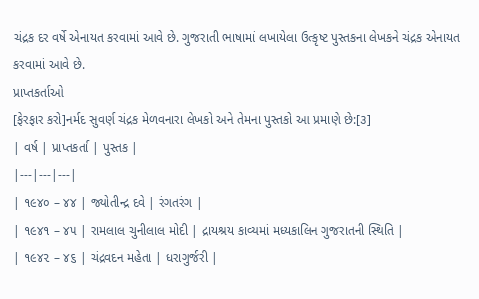ચંદ્રક દર વર્ષે એનાયત કરવામાં આવે છે. ગુજરાતી ભાષામાં લખાયેલા ઉત્કૃષ્ટ પુસ્તકના લેખકને ચંદ્રક એનાયત કરવામાં આવે છે.
પ્રાપ્તકર્તાઓ
[ફેરફાર કરો]નર્મદ સુવર્ણ ચંદ્રક મેળવનારા લેખકો અને તેમના પુસ્તકો આ પ્રમાણે છે:[૩]
| વર્ષ | પ્રાપ્તકર્તા | પુસ્તક |
|---|---|---|
| ૧૯૪૦ – ૪૪ | જ્યોતીન્દ્ર દવે | રંગતરંગ |
| ૧૯૪૧ – ૪૫ | રામલાલ ચુનીલાલ મોદી | દ્રાયશ્રય કાવ્યમાં મધ્યકાલિન ગુજરાતની સ્થિતિ |
| ૧૯૪૨ – ૪૬ | ચંદ્રવદન મહેતા | ધરાગુર્જરી |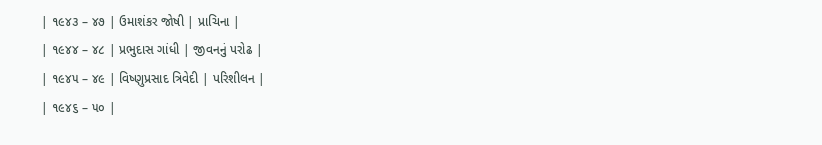| ૧૯૪૩ – ૪૭ | ઉમાશંકર જોષી | પ્રાચિના |
| ૧૯૪૪ – ૪૮ | પ્રભુદાસ ગાંધી | જીવનનું પરોઢ |
| ૧૯૪૫ – ૪૯ | વિષ્ણુપ્રસાદ ત્રિવેદી | પરિશીલન |
| ૧૯૪૬ – ૫૦ |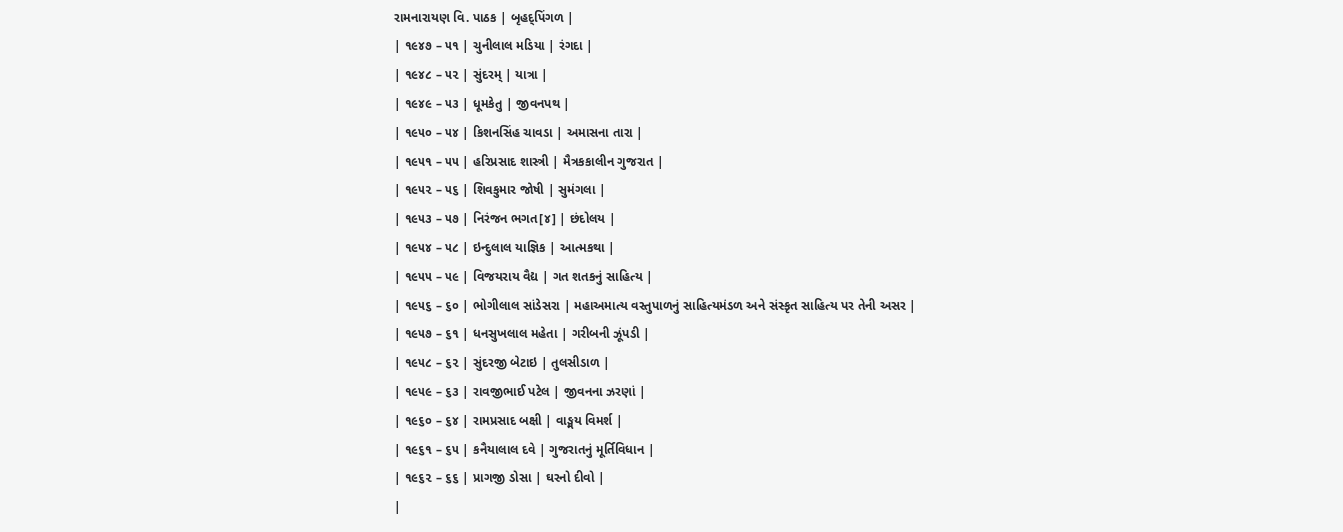રામનારાયણ વિ. પાઠક | બૃહદ્પિંગળ |
| ૧૯૪૭ – ૫૧ | ચુનીલાલ મડિયા | રંગદા |
| ૧૯૪૮ – ૫૨ | સુંદરમ્ | યાત્રા |
| ૧૯૪૯ – ૫૩ | ધૂમકેતુ | જીવનપથ |
| ૧૯૫૦ – ૫૪ | કિશનસિંહ ચાવડા | અમાસના તારા |
| ૧૯૫૧ – ૫૫ | હરિપ્રસાદ શાસ્ત્રી | મૈત્રકકાલીન ગુજરાત |
| ૧૯૫૨ – ૫૬ | શિવકુમાર જોષી | સુમંગલા |
| ૧૯૫૩ – ૫૭ | નિરંજન ભગત[૪] | છંદોલય |
| ૧૯૫૪ – ૫૮ | ઇન્દુલાલ યાજ્ઞિક | આત્મકથા |
| ૧૯૫૫ – ૫૯ | વિજયરાય વૈદ્ય | ગત શતકનું સાહિત્ય |
| ૧૯૫૬ – ૬૦ | ભોગીલાલ સાંડેસરા | મહાઅમાત્ય વસ્તુપાળનું સાહિત્યમંડળ અને સંસ્કૃત સાહિત્ય પર તેની અસર |
| ૧૯૫૭ – ૬૧ | ધનસુખલાલ મહેતા | ગરીબની ઝૂંપડી |
| ૧૯૫૮ – ૬૨ | સુંદરજી બેટાઇ | તુલસીડાળ |
| ૧૯૫૯ – ૬૩ | રાવજીભાઈ પટેલ | જીવનના ઝરણાં |
| ૧૯૬૦ – ૬૪ | રામપ્રસાદ બક્ષી | વાઙ્મય વિમર્શ |
| ૧૯૬૧ – ૬૫ | કનૈયાલાલ દવે | ગુજરાતનું મૂર્તિવિધાન |
| ૧૯૬૨ – ૬૬ | પ્રાગજી ડોસા | ઘરનો દીવો |
|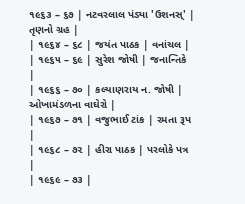૧૯૬૩ – ૬૭ | નટવરલાલ પંડ્યા 'ઉશનસ્' | તૃણનો ગ્રહ |
| ૧૯૬૪ – ૬૮ | જયંત પાઠક | વનાંચલ |
| ૧૯૬૫ – ૬૯ | સુરેશ જોષી | જનાન્તિકે |
| ૧૯૬૬ – ૭૦ | કલ્યાણરાય ન. જોષી | ઓખામંડળના વાઘેરો |
| ૧૯૬૭ – ૭૧ | વજુભાઈ ટાંક | રમતા રૂપ |
| ૧૯૬૮ – ૭૨ | હીરા પાઠક | પરલોકે પત્ર |
| ૧૯૬૯ – ૭૩ |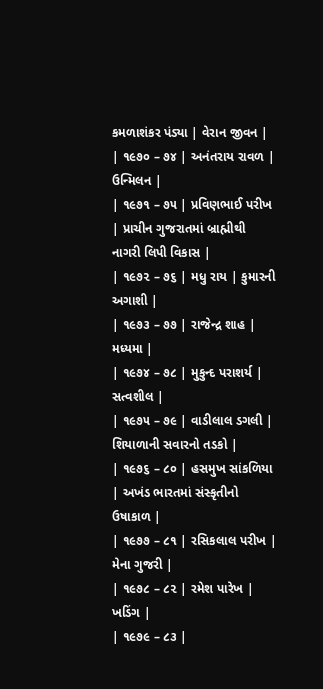કમળાશંકર પંડ્યા | વેરાન જીવન |
| ૧૯૭૦ – ૭૪ | અનંતરાય રાવળ | ઉન્મિલન |
| ૧૯૭૧ – ૭૫ | પ્રવિણભાઈ પરીખ | પ્રાચીન ગુજરાતમાં બ્રાહ્મીથી નાગરી લિપી વિકાસ |
| ૧૯૭૨ – ૭૬ | મધુ રાય | કુમારની અગાશી |
| ૧૯૭૩ – ૭૭ | રાજેન્દ્ર શાહ | મધ્યમા |
| ૧૯૭૪ – ૭૮ | મુકુન્દ પરાશર્ય | સત્વશીલ |
| ૧૯૭૫ – ૭૯ | વાડીલાલ ડગલી | શિયાળાની સવારનો તડકો |
| ૧૯૭૬ – ૮૦ | હસમુખ સાંકળિયા | અખંડ ભારતમાં સંસ્કૃતીનો ઉષાકાળ |
| ૧૯૭૭ – ૮૧ | રસિકલાલ પરીખ | મેના ગુજરી |
| ૧૯૭૮ – ૮૨ | રમેશ પારેખ | ખડિંગ |
| ૧૯૭૯ – ૮૩ |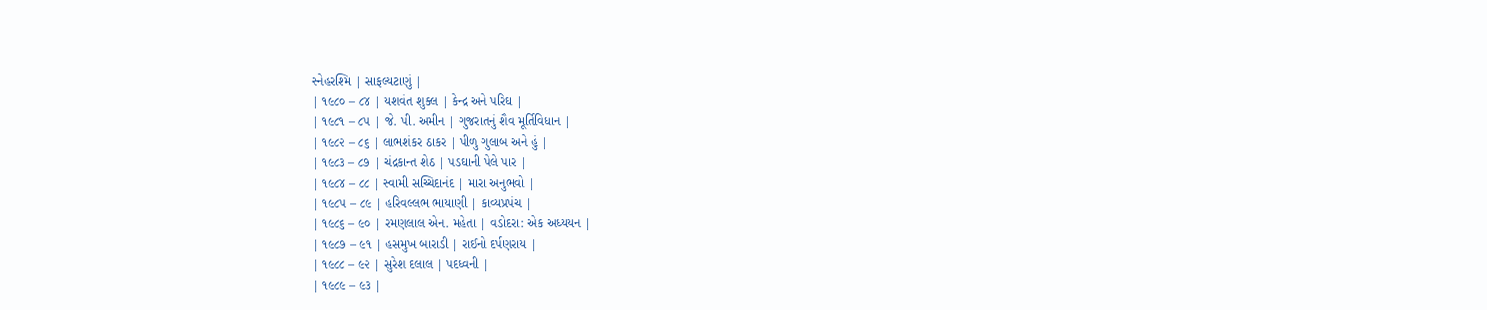સ્નેહરશ્મિ | સાફલ્યટાણું |
| ૧૯૮૦ – ૮૪ | યશવંત શુક્લ | કેન્દ્ર અને પરિઘ |
| ૧૯૮૧ – ૮૫ | જે. પી. અમીન | ગુજરાતનું શૈવ મૂર્તિવિધાન |
| ૧૯૮૨ – ૮૬ | લાભશંકર ઠાકર | પીળુ ગુલાબ અને હું |
| ૧૯૮૩ – ૮૭ | ચંદ્રકાન્ત શેઠ | પડઘાની પેલે પાર |
| ૧૯૮૪ – ૮૮ | સ્વામી સચ્ચિદાનંદ | મારા અનુભવો |
| ૧૯૮૫ – ૮૯ | હરિવલ્લભ ભાયાણી | કાવ્યપ્રપંચ |
| ૧૯૮૬ – ૯૦ | રમણલાલ એન. મહેતા | વડોદરા: એક અધ્યયન |
| ૧૯૮૭ – ૯૧ | હસમુખ બારાડી | રાઈનો દર્પણરાય |
| ૧૯૮૮ – ૯૨ | સુરેશ દલાલ | પદધ્વની |
| ૧૯૮૯ – ૯૩ |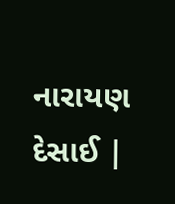નારાયણ દેસાઈ |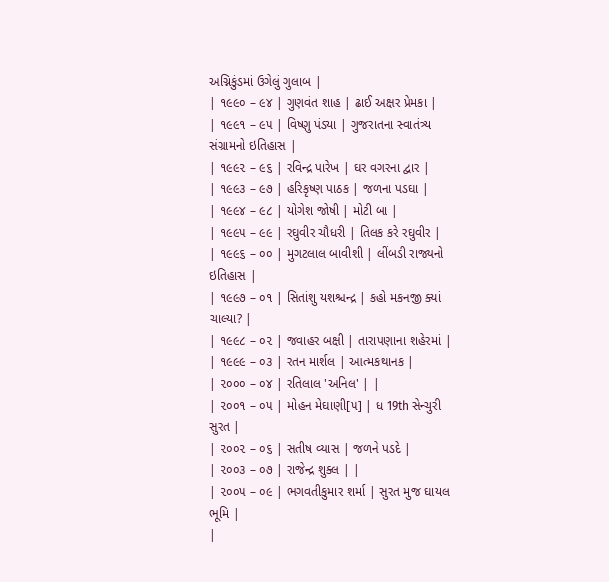અગ્નિકુંડમાં ઉગેલું ગુલાબ |
| ૧૯૯૦ – ૯૪ | ગુણવંત શાહ | ઢાઈ અક્ષર પ્રેમકા |
| ૧૯૯૧ – ૯૫ | વિષ્ણુ પંડ્યા | ગુજરાતના સ્વાતંત્ર્ય સંગ્રામનો ઇતિહાસ |
| ૧૯૯૨ – ૯૬ | રવિન્દ્ર પારેખ | ઘર વગરના દ્વાર |
| ૧૯૯૩ – ૯૭ | હરિકૃષ્ણ પાઠક | જળના પડઘા |
| ૧૯૯૪ – ૯૮ | યોગેશ જોષી | મોટી બા |
| ૧૯૯૫ – ૯૯ | રઘુવીર ચૌધરી | તિલક કરે રઘુવીર |
| ૧૯૯૬ – ૦૦ | મુગટલાલ બાવીશી | લીંબડી રાજ્યનો ઇતિહાસ |
| ૧૯૯૭ – ૦૧ | સિતાંશુ યશશ્ચન્દ્ર | કહો મકનજી ક્યાં ચાલ્યા? |
| ૧૯૯૮ – ૦૨ | જવાહર બક્ષી | તારાપણાના શહેરમાં |
| ૧૯૯૯ – ૦૩ | રતન માર્શલ | આત્મકથાનક |
| ૨૦૦૦ – ૦૪ | રતિલાલ 'અનિલ' | |
| ૨૦૦૧ – ૦૫ | મોહન મેઘાણી[૫] | ધ 19th સેન્ચુરી સુરત |
| ૨૦૦૨ – ૦૬ | સતીષ વ્યાસ | જળને પડદે |
| ૨૦૦૩ – ૦૭ | રાજેન્દ્ર શુક્લ | |
| ૨૦૦૫ – ૦૯ | ભગવતીકુમાર શર્મા | સુરત મુજ ઘાયલ ભૂમિ |
|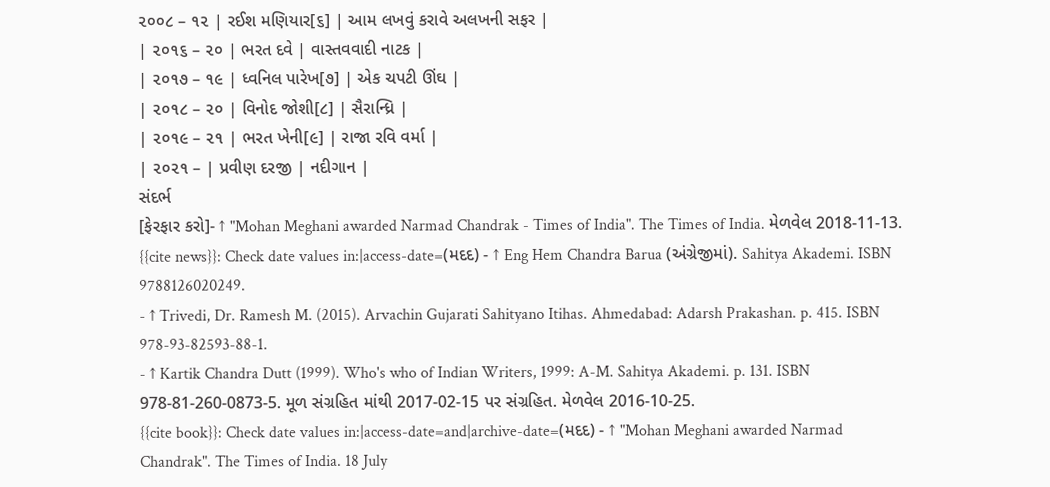૨૦૦૮ – ૧૨ | રઈશ મણિયાર[૬] | આમ લખવું કરાવે અલખની સફર |
| ૨૦૧૬ – ૨૦ | ભરત દવે | વાસ્તવવાદી નાટક |
| ૨૦૧૭ – ૧૯ | ધ્વનિલ પારેખ[૭] | એક ચપટી ઊંઘ |
| ૨૦૧૮ – ૨૦ | વિનોદ જોશી[૮] | સૈરાન્ધ્રિ |
| ૨૦૧૯ – ૨૧ | ભરત ખેની[૯] | રાજા રવિ વર્મા |
| ૨૦૨૧ – | પ્રવીણ દરજી | નદીગાન |
સંદર્ભ
[ફેરફાર કરો]- ↑ "Mohan Meghani awarded Narmad Chandrak - Times of India". The Times of India. મેળવેલ 2018-11-13.
{{cite news}}: Check date values in:|access-date=(મદદ) - ↑ Eng Hem Chandra Barua (અંગ્રેજીમાં). Sahitya Akademi. ISBN 9788126020249.
- ↑ Trivedi, Dr. Ramesh M. (2015). Arvachin Gujarati Sahityano Itihas. Ahmedabad: Adarsh Prakashan. p. 415. ISBN 978-93-82593-88-1.
- ↑ Kartik Chandra Dutt (1999). Who's who of Indian Writers, 1999: A-M. Sahitya Akademi. p. 131. ISBN 978-81-260-0873-5. મૂળ સંગ્રહિત માંથી 2017-02-15 પર સંગ્રહિત. મેળવેલ 2016-10-25.
{{cite book}}: Check date values in:|access-date=and|archive-date=(મદદ) - ↑ "Mohan Meghani awarded Narmad Chandrak". The Times of India. 18 July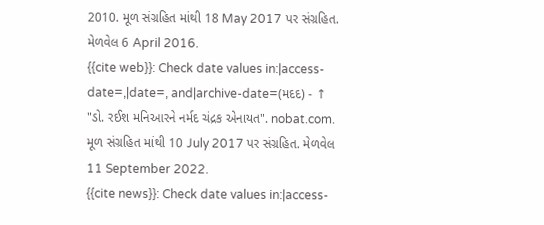2010. મૂળ સંગ્રહિત માંથી 18 May 2017 પર સંગ્રહિત. મેળવેલ 6 April 2016.
{{cite web}}: Check date values in:|access-date=,|date=, and|archive-date=(મદદ) - ↑ "ડો. રઈશ મનિઆરને નર્મદ ચંદ્રક એનાયત". nobat.com. મૂળ સંગ્રહિત માંથી 10 July 2017 પર સંગ્રહિત. મેળવેલ 11 September 2022.
{{cite news}}: Check date values in:|access-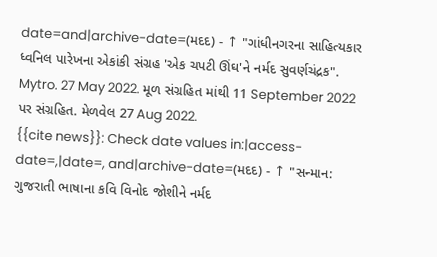date=and|archive-date=(મદદ) - ↑ "ગાંધીનગરના સાહિત્યકાર ધ્વનિલ પારેખના એકાંકી સંગ્રહ 'એક ચપટી ઊંઘ'ને નર્મદ સુવર્ણચંદ્રક". Mytro. 27 May 2022. મૂળ સંગ્રહિત માંથી 11 September 2022 પર સંગ્રહિત. મેળવેલ 27 Aug 2022.
{{cite news}}: Check date values in:|access-date=,|date=, and|archive-date=(મદદ) - ↑ "સન્માન: ગુજરાતી ભાષાના કવિ વિનોદ જોશીને નર્મદ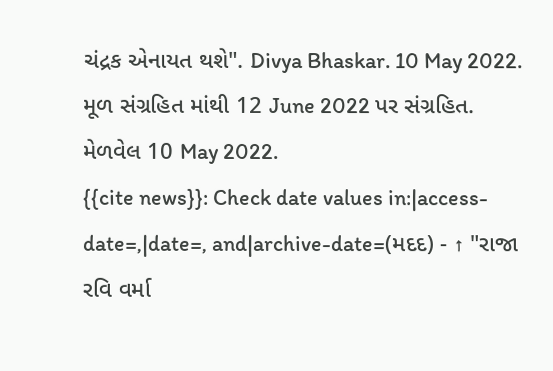ચંદ્રક એનાયત થશે". Divya Bhaskar. 10 May 2022. મૂળ સંગ્રહિત માંથી 12 June 2022 પર સંગ્રહિત. મેળવેલ 10 May 2022.
{{cite news}}: Check date values in:|access-date=,|date=, and|archive-date=(મદદ) - ↑ "રાજા રવિ વર્મા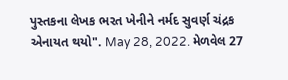પુસ્તકના લેખક ભરત ખેનીને નર્મદ સુવર્ણ ચંદ્રક એનાયત થયો". May 28, 2022. મેળવેલ 27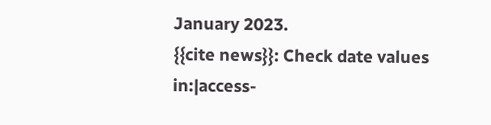January 2023.
{{cite news}}: Check date values in:|access-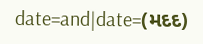date=and|date=(મદદ)